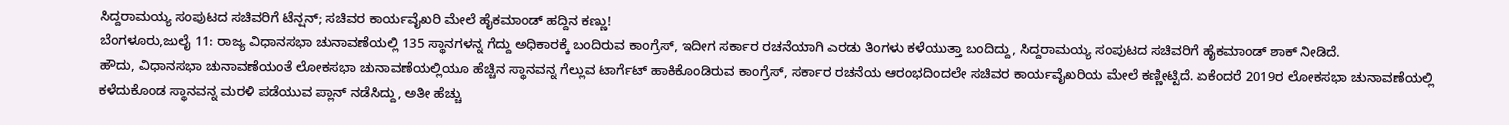ಸಿದ್ದರಾಮಯ್ಯ ಸಂಪುಟದ ಸಚಿವರಿಗೆ ಟೆನ್ಷನ್; ಸಚಿವರ ಕಾರ್ಯವೈಖರಿ ಮೇಲೆ ಹೈಕಮಾಂಡ್ ಹದ್ದಿನ ಕಣ್ಣು!
ಬೆಂಗಳೂರು,ಜುಲೈ 11: ರಾಜ್ಯ ವಿಧಾನಸಭಾ ಚುನಾವಣೆಯಲ್ಲಿ 135 ಸ್ಥಾನಗಳನ್ನ ಗೆದ್ದು ಅಧಿಕಾರಕ್ಕೆ ಬಂದಿರುವ ಕಾಂಗ್ರೆಸ್, ಇದೀಗ ಸರ್ಕಾರ ರಚನೆಯಾಗಿ ಎರಡು ತಿಂಗಳು ಕಳೆಯುತ್ತಾ ಬಂದಿದ್ದು, ಸಿದ್ದರಾಮಯ್ಯ ಸಂಪುಟದ ಸಚಿವರಿಗೆ ಹೈಕಮಾಂಡ್ ಶಾಕ್ ನೀಡಿದೆ.
ಹೌದು, ವಿಧಾನಸಭಾ ಚುನಾವಣೆಯಂತೆ ಲೋಕಸಭಾ ಚುನಾವಣೆಯಲ್ಲಿಯೂ ಹೆಚ್ಚಿನ ಸ್ಥಾನವನ್ನ ಗೆಲ್ಲುವ ಟಾರ್ಗೆಟ್ ಹಾಕಿಕೊಂಡಿರುವ ಕಾಂಗ್ರೆಸ್, ಸರ್ಕಾರ ರಚನೆಯ ಆರಂಭದಿಂದಲೇ ಸಚಿವರ ಕಾರ್ಯವೈಖರಿಯ ಮೇಲೆ ಕಣ್ಣೀಟ್ಟಿದೆ. ಏಕೆಂದರೆ 2019ರ ಲೋಕಸಭಾ ಚುನಾವಣೆಯಲ್ಲಿ ಕಳೆದುಕೊಂಡ ಸ್ಥಾನವನ್ನ ಮರಳಿ ಪಡೆಯುವ ಪ್ಲಾನ್ ನಡೆಸಿದ್ದು, ಅತೀ ಹೆಚ್ಚು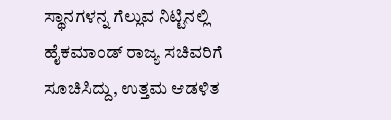ಸ್ಥಾನಗಳನ್ನ ಗೆಲ್ಲುವ ನಿಟ್ಟಿನಲ್ಲಿ ಹೈಕಮಾಂಡ್ ರಾಜ್ಯ ಸಚಿವರಿಗೆ ಸೂಚಿಸಿದ್ದು, ಉತ್ತಮ ಆಡಳಿತ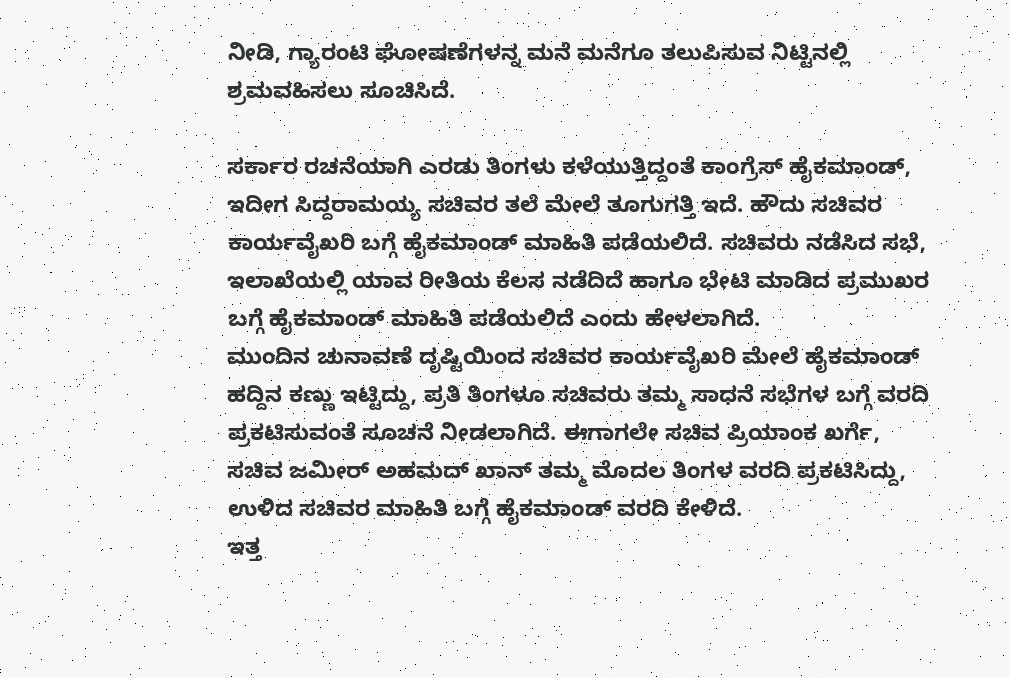ನೀಡಿ, ಗ್ಯಾರಂಟಿ ಘೋಷಣೆಗಳನ್ನ ಮನೆ ಮನೆಗೂ ತಲುಪಿಸುವ ನಿಟ್ಟಿನಲ್ಲಿ ಶ್ರಮವಹಿಸಲು ಸೂಚಿಸಿದೆ.

ಸರ್ಕಾರ ರಚನೆಯಾಗಿ ಎರಡು ತಿಂಗಳು ಕಳೆಯುತ್ತಿದ್ದಂತೆ ಕಾಂಗ್ರೆಸ್ ಹೈಕಮಾಂಡ್, ಇದೀಗ ಸಿದ್ದರಾಮಯ್ಯ ಸಚಿವರ ತಲೆ ಮೇಲೆ ತೂಗುಗತ್ತಿ ಇದೆ. ಹೌದು ಸಚಿವರ ಕಾರ್ಯವೈಖರಿ ಬಗ್ಗೆ ಹೈಕಮಾಂಡ್ ಮಾಹಿತಿ ಪಡೆಯಲಿದೆ. ಸಚಿವರು ನಡೆಸಿದ ಸಭೆ, ಇಲಾಖೆಯಲ್ಲಿ ಯಾವ ರೀತಿಯ ಕೆಲಸ ನಡೆದಿದೆ ಹಾಗೂ ಭೇಟಿ ಮಾಡಿದ ಪ್ರಮುಖರ ಬಗ್ಗೆ ಹೈಕಮಾಂಡ್ ಮಾಹಿತಿ ಪಡೆಯಲಿದೆ ಎಂದು ಹೇಳಲಾಗಿದೆ.
ಮುಂದಿನ ಚುನಾವಣೆ ದೃಷ್ಟಿಯಿಂದ ಸಚಿವರ ಕಾರ್ಯವೈಖರಿ ಮೇಲೆ ಹೈಕಮಾಂಡ್ ಹದ್ದಿನ ಕಣ್ಣು ಇಟ್ಟಿದ್ದು, ಪ್ರತಿ ತಿಂಗಳೂ ಸಚಿವರು ತಮ್ಮ ಸಾಧನೆ ಸಭೆಗಳ ಬಗ್ಗೆ ವರದಿ ಪ್ರಕಟಿಸುವಂತೆ ಸೂಚನೆ ನೀಡಲಾಗಿದೆ. ಈಗಾಗಲೇ ಸಚಿವ ಪ್ರಿಯಾಂಕ ಖರ್ಗೆ, ಸಚಿವ ಜಮೀರ್ ಅಹಮದ್ ಖಾನ್ ತಮ್ಮ ಮೊದಲ ತಿಂಗಳ ವರದಿ ಪ್ರಕಟಿಸಿದ್ದು, ಉಳಿದ ಸಚಿವರ ಮಾಹಿತಿ ಬಗ್ಗೆ ಹೈಕಮಾಂಡ್ ವರದಿ ಕೇಳಿದೆ.
ಇತ್ತ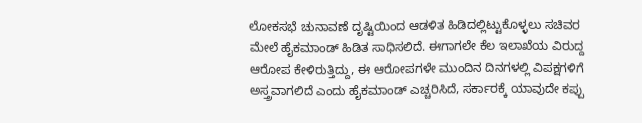ಲೋಕಸಭೆ ಚುನಾವಣೆ ದೃಷ್ಟಿಯಿಂದ ಆಡಳಿತ ಹಿಡಿದಲ್ಲಿಟ್ಟುಕೊಳ್ಳಲು ಸಚಿವರ ಮೇಲೆ ಹೈಕಮಾಂಡ್ ಹಿಡಿತ ಸಾಧಿಸಲಿದೆ. ಈಗಾಗಲೇ ಕೆಲ ಇಲಾಖೆಯ ವಿರುದ್ದ ಆರೋಪ ಕೇಳಿರುತ್ತಿದ್ದು, ಈ ಆರೋಪಗಳೇ ಮುಂದಿನ ದಿನಗಳಲ್ಲಿ ವಿಪಕ್ಷಗಳಿಗೆ ಅಸ್ತ್ರವಾಗಲಿದೆ ಎಂದು ಹೈಕಮಾಂಡ್ ಎಚ್ಚರಿಸಿದೆ, ಸರ್ಕಾರಕ್ಕೆ ಯಾವುದೇ ಕಪ್ಪು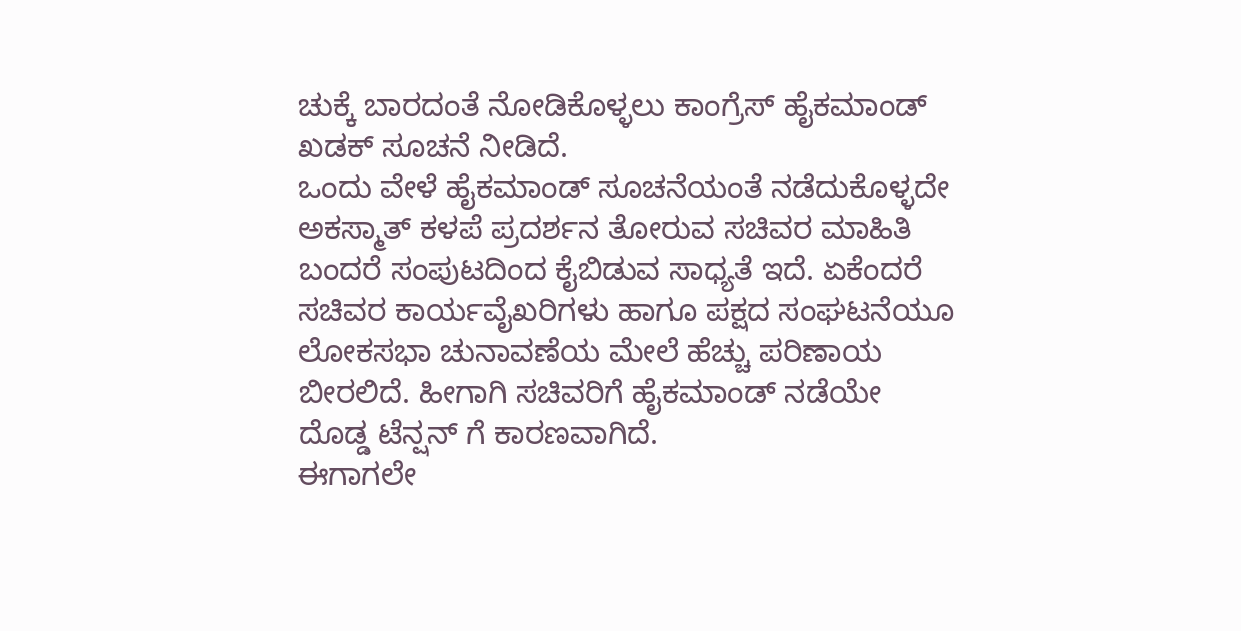ಚುಕ್ಕೆ ಬಾರದಂತೆ ನೋಡಿಕೊಳ್ಳಲು ಕಾಂಗ್ರೆಸ್ ಹೈಕಮಾಂಡ್ ಖಡಕ್ ಸೂಚನೆ ನೀಡಿದೆ.
ಒಂದು ವೇಳೆ ಹೈಕಮಾಂಡ್ ಸೂಚನೆಯಂತೆ ನಡೆದುಕೊಳ್ಳದೇ ಅಕಸ್ಮಾತ್ ಕಳಪೆ ಪ್ರದರ್ಶನ ತೋರುವ ಸಚಿವರ ಮಾಹಿತಿ ಬಂದರೆ ಸಂಪುಟದಿಂದ ಕೈಬಿಡುವ ಸಾಧ್ಯತೆ ಇದೆ. ಏಕೆಂದರೆ ಸಚಿವರ ಕಾರ್ಯವೈಖರಿಗಳು ಹಾಗೂ ಪಕ್ಷದ ಸಂಘಟನೆಯೂ ಲೋಕಸಭಾ ಚುನಾವಣೆಯ ಮೇಲೆ ಹೆಚ್ಚು ಪರಿಣಾಯ ಬೀರಲಿದೆ. ಹೀಗಾಗಿ ಸಚಿವರಿಗೆ ಹೈಕಮಾಂಡ್ ನಡೆಯೇ ದೊಡ್ಡ ಟೆನ್ಷನ್ ಗೆ ಕಾರಣವಾಗಿದೆ.
ಈಗಾಗಲೇ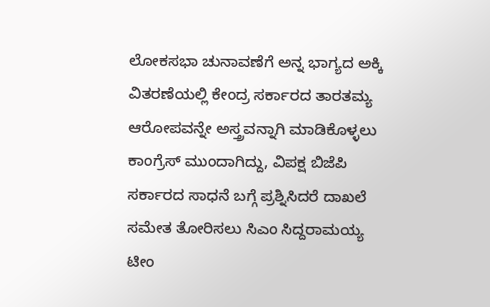ಲೋಕಸಭಾ ಚುನಾವಣೆಗೆ ಅನ್ನ ಭಾಗ್ಯದ ಅಕ್ಕಿ ವಿತರಣೆಯಲ್ಲಿ ಕೇಂದ್ರ ಸರ್ಕಾರದ ತಾರತಮ್ಯ ಆರೋಪವನ್ನೇ ಅಸ್ತ್ರವನ್ನಾಗಿ ಮಾಡಿಕೊಳ್ಳಲು ಕಾಂಗ್ರೆಸ್ ಮುಂದಾಗಿದ್ದು, ವಿಪಕ್ಷ ಬಿಜೆಪಿ ಸರ್ಕಾರದ ಸಾಧನೆ ಬಗ್ಗೆ ಪ್ರಶ್ನಿಸಿದರೆ ದಾಖಲೆ ಸಮೇತ ತೋರಿಸಲು ಸಿಎಂ ಸಿದ್ದರಾಮಯ್ಯ ಟೀಂ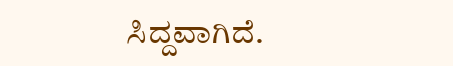ಸಿದ್ದವಾಗಿದೆ.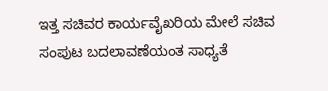ಇತ್ತ ಸಚಿವರ ಕಾರ್ಯವೈಖರಿಯ ಮೇಲೆ ಸಚಿವ ಸಂಪುಟ ಬದಲಾವಣೆಯಂತ ಸಾಧ್ಯತೆ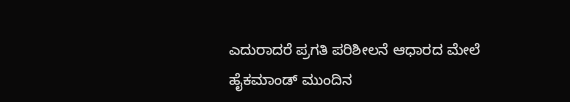ಎದುರಾದರೆ ಪ್ರಗತಿ ಪರಿಶೀಲನೆ ಆಧಾರದ ಮೇಲೆ ಹೈಕಮಾಂಡ್ ಮುಂದಿನ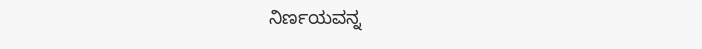ನಿರ್ಣಯವನ್ನ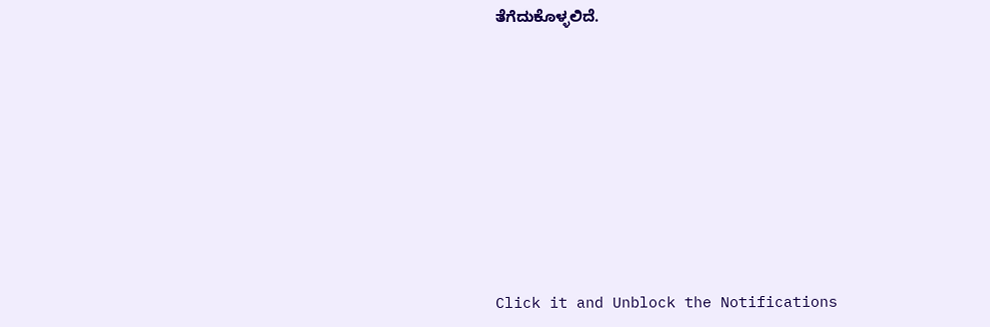ತೆಗೆದುಕೊಳ್ಳಲಿದೆ.












Click it and Unblock the Notifications